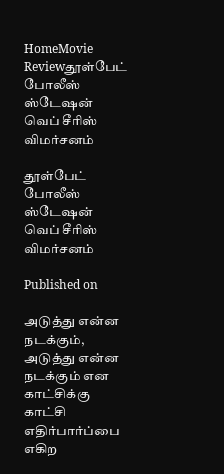HomeMovie Reviewதூள்பேட் போலீஸ் ஸ்டேஷன் வெப் சீரிஸ் விமர்சனம்

தூள்பேட் போலீஸ் ஸ்டேஷன் வெப் சீரிஸ் விமர்சனம்

Published on

அடுத்து என்ன நடக்கும், அடுத்து என்ன நடக்கும் என காட்சிக்கு காட்சி எதிர்பார்ப்பை எகிற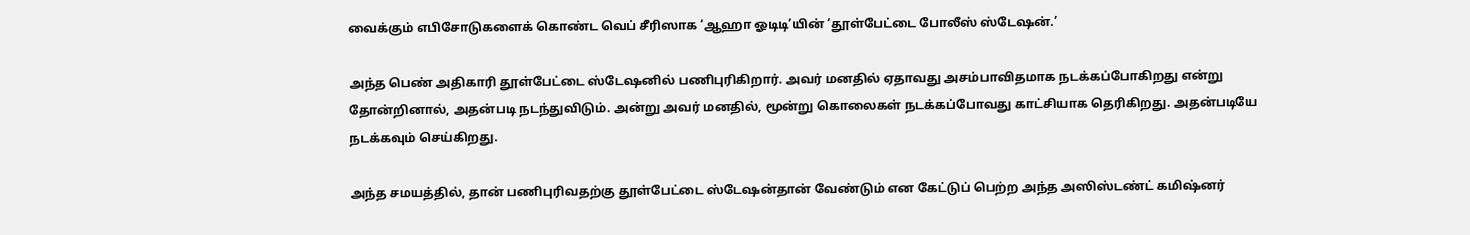வைக்கும் எபிசோடுகளைக் கொண்ட வெப் சீரிஸாக ‘ஆஹா ஓடிடி’யின் ‘தூள்பேட்டை போலீஸ் ஸ்டேஷன்.’

அந்த பெண் அதிகாரி தூள்பேட்டை ஸ்டேஷனில் பணிபுரிகிறார். அவர் மனதில் ஏதாவது அசம்பாவிதமாக நடக்கப்போகிறது என்று தோன்றினால், அதன்படி நடந்துவிடும். அன்று அவர் மனதில், மூன்று கொலைகள் நடக்கப்போவது காட்சியாக தெரிகிறது. அதன்படியே நடக்கவும் செய்கிறது.

அந்த சமயத்தில், தான் பணிபுரிவதற்கு தூள்பேட்டை ஸ்டேஷன்தான் வேண்டும் என கேட்டுப் பெற்ற அந்த அஸிஸ்டண்ட் கமிஷ்னர்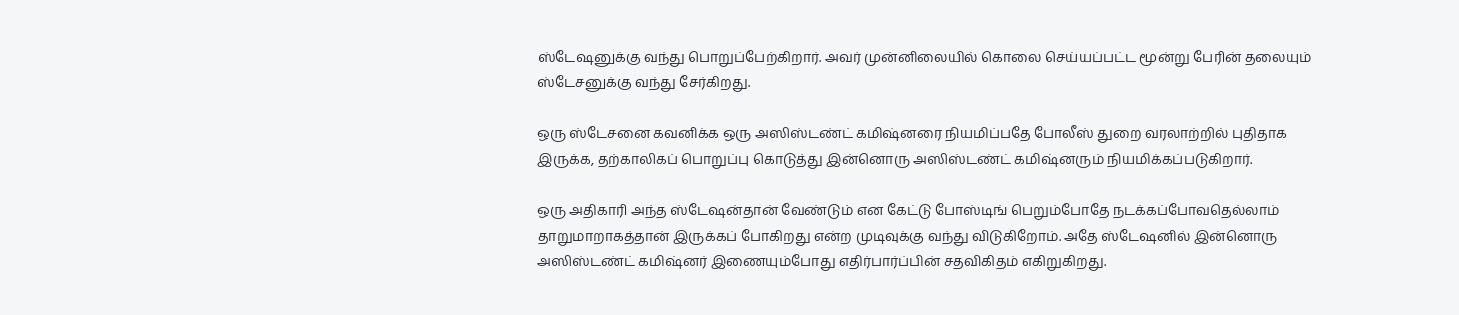ஸ்டேஷனுக்கு வந்து பொறுப்பேற்கிறார். அவர் முன்னிலையில் கொலை செய்யப்பட்ட மூன்று பேரின் தலையும் ஸ்டேசனுக்கு வந்து சேர்கிறது.

ஒரு ஸ்டேசனை கவனிக்க ஒரு அஸிஸ்டண்ட் கமிஷ்னரை நியமிப்பதே போலீஸ் துறை வரலாற்றில் புதிதாக இருக்க, தற்காலிகப் பொறுப்பு கொடுத்து இன்னொரு அஸிஸ்டண்ட் கமிஷ்னரும் நியமிக்கப்படுகிறார்.

ஒரு அதிகாரி அந்த ஸ்டேஷன்தான் வேண்டும் என கேட்டு போஸ்டிங் பெறும்போதே நடக்கப்போவதெல்லாம் தாறுமாறாகத்தான் இருக்கப் போகிறது என்ற முடிவுக்கு வந்து விடுகிறோம். அதே ஸ்டேஷனில் இன்னொரு அஸிஸ்டண்ட் கமிஷ்னர் இணையும்போது எதிர்பார்ப்பின் சதவிகிதம் எகிறுகிறது.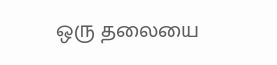ஒரு தலையை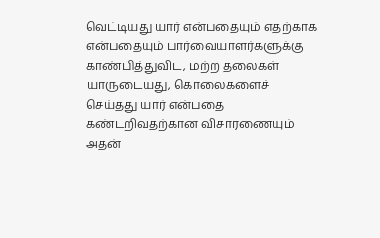வெட்டியது யார் என்பதையும் எதற்காக என்பதையும் பார்வையாளர்களுக்கு காண்பித்துவிட, மற்ற தலைகள் யாருடையது, கொலைகளைச் செய்தது யார் என்பதை கண்டறிவதற்கான விசாரணையும் அதன்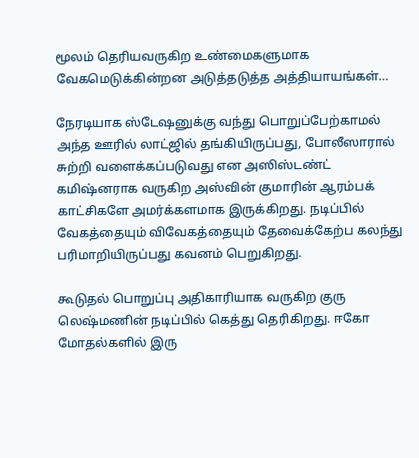மூலம் தெரியவருகிற உண்மைகளுமாக வேகமெடுக்கின்றன அடுத்தடுத்த அத்தியாயங்கள்…

நேரடியாக ஸ்டேஷனுக்கு வந்து பொறுப்பேற்காமல் அந்த ஊரில் லாட்ஜில் தங்கியிருப்பது, போலீஸாரால் சுற்றி வளைக்கப்படுவது என அஸிஸ்டண்ட் கமிஷ்னராக வருகிற அஸ்வின் குமாரின் ஆரம்பக் காட்சிகளே அமர்க்களமாக இருக்கிறது. நடிப்பில் வேகத்தையும் விவேகத்தையும் தேவைக்கேற்ப கலந்து பரிமாறியிருப்பது கவனம் பெறுகிறது.

கூடுதல் பொறுப்பு அதிகாரியாக வருகிற குரு லெஷ்மணின் நடிப்பில் கெத்து தெரிகிறது. ஈகோ மோதல்களில் இரு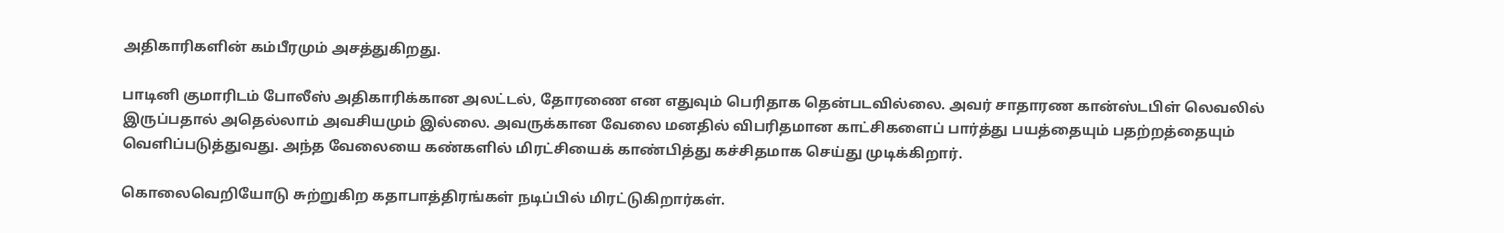அதிகாரிகளின் கம்பீரமும் அசத்துகிறது.

பாடினி குமாரிடம் போலீஸ் அதிகாரிக்கான அலட்டல், தோரணை என எதுவும் பெரிதாக தென்படவில்லை. அவர் சாதாரண கான்ஸ்டபிள் லெவலில் இருப்பதால் அதெல்லாம் அவசியமும் இல்லை. அவருக்கான வேலை மனதில் விபரிதமான காட்சிகளைப் பார்த்து பயத்தையும் பதற்றத்தையும் வெளிப்படுத்துவது. அந்த வேலையை கண்களில் மிரட்சியைக் காண்பித்து கச்சிதமாக செய்து முடிக்கிறார்.

கொலைவெறியோடு சுற்றுகிற கதாபாத்திரங்கள் நடிப்பில் மிரட்டுகிறார்கள்.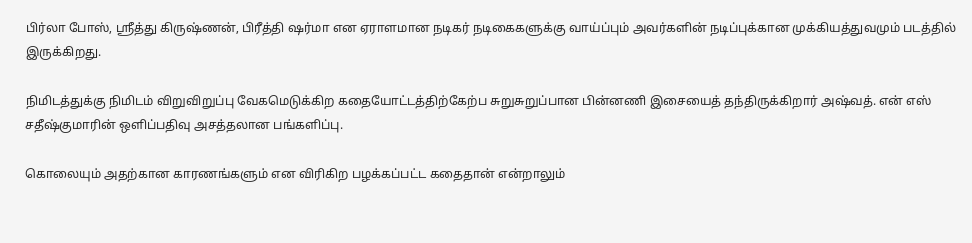பிர்லா போஸ், ஶ்ரீத்து கிருஷ்ணன், பிரீத்தி ஷர்மா என ஏராளமான நடிகர் நடிகைகளுக்கு வாய்ப்பும் அவர்களின் நடிப்புக்கான முக்கியத்துவமும் படத்தில் இருக்கிறது.

நிமிடத்துக்கு நிமிடம் விறுவிறுப்பு வேகமெடுக்கிற கதையோட்டத்திற்கேற்ப சுறுசுறுப்பான பின்னணி இசையைத் தந்திருக்கிறார் அஷ்வத். என் எஸ் சதீஷ்குமாரின் ஒளிப்பதிவு அசத்தலான பங்களிப்பு.

கொலையும் அதற்கான காரணங்களும் என விரிகிற பழக்கப்பட்ட கதைதான் என்றாலும்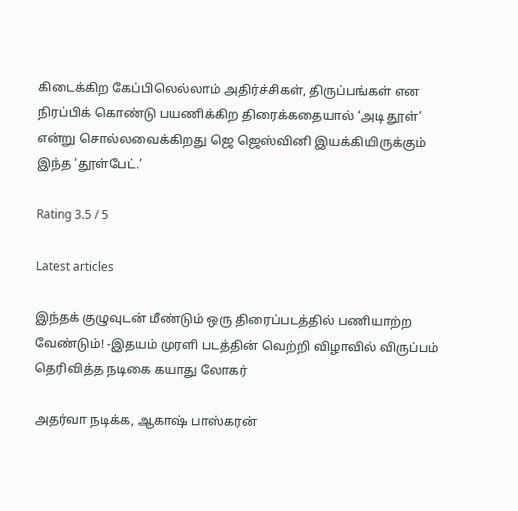கிடைக்கிற கேப்பிலெல்லாம் அதிர்ச்சிகள், திருப்பங்கள் என நிரப்பிக் கொண்டு பயணிக்கிற திரைக்கதையால் ‘அடி தூள்’ என்று சொல்லவைக்கிறது ஜெ ஜெஸ்வினி இயக்கியிருக்கும் இந்த ‘தூள்பேட்.’

Rating 3.5 / 5

Latest articles

இந்தக் குழுவுடன் மீண்டும் ஒரு திரைப்படத்தில் பணியாற்ற வேண்டும்! -இதயம் முரளி படத்தின் வெற்றி விழாவில் விருப்பம் தெரிவித்த நடிகை கயாது லோகர்

அதர்வா நடிக்க, ஆகாஷ் பாஸ்கரன்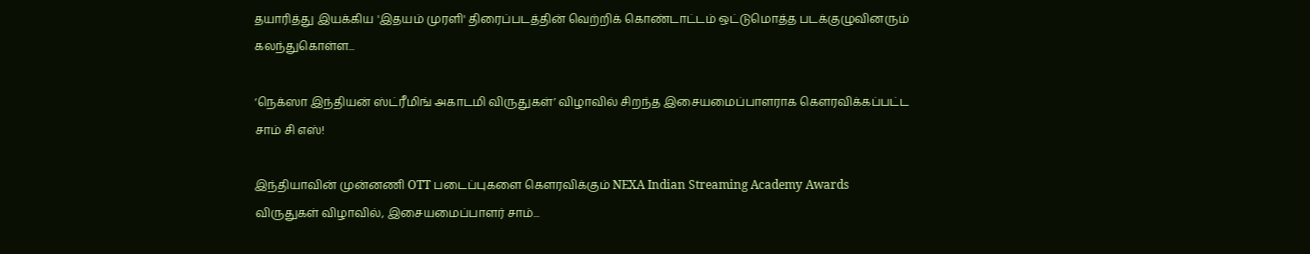தயாரித்து இயக்கிய 'இதயம் முரளி' திரைப்படத்தின் வெற்றிக் கொண்டாட்டம் ஒட்டுமொத்த படக்குழுவினரும் கலந்துகொள்ள...

‘நெக்ஸா இந்தியன் ஸ்ட்ரீமிங் அகாடமி விருதுகள்’ விழாவில் சிறந்த இசையமைப்பாளராக கௌரவிக்கப்பட்ட சாம் சி எஸ்!

இந்தியாவின் முன்னணி OTT படைப்புகளை கௌரவிக்கும் NEXA Indian Streaming Academy Awards விருதுகள் விழாவில், இசையமைப்பாளர் சாம்...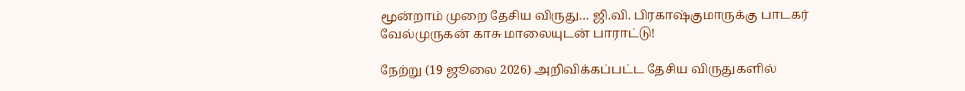மூன்றாம் முறை தேசிய விருது… ஜி.வி. பிரகாஷ்குமாருக்கு பாடகர் வேல்முருகன் காசு மாலையுடன் பாராட்டு!

நேற்று (19 ஜூலை 2026) அறிவிக்கப்பட்ட தேசிய விருதுகளில்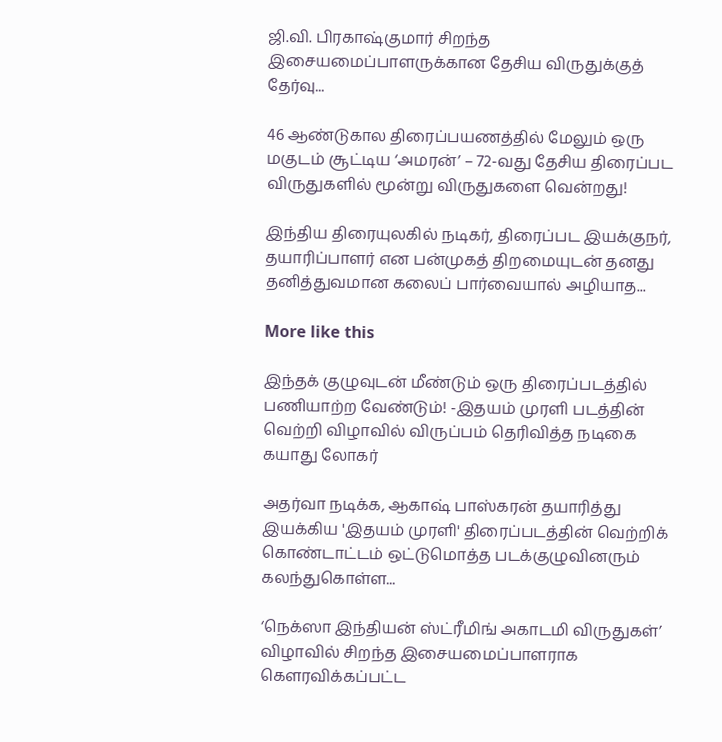ஜி.வி. பிரகாஷ்குமார் சிறந்த இசையமைப்பாளருக்கான தேசிய விருதுக்குத் தேர்வு...

46 ஆண்டுகால திரைப்பயணத்தில் மேலும் ஒரு மகுடம் சூட்டிய ‘அமரன்’ – 72-வது தேசிய திரைப்பட விருதுகளில் மூன்று விருதுகளை வென்றது!

இந்திய திரையுலகில் நடிகர், திரைப்பட இயக்குநர், தயாரிப்பாளர் என பன்முகத் திறமையுடன் தனது தனித்துவமான கலைப் பார்வையால் அழியாத...

More like this

இந்தக் குழுவுடன் மீண்டும் ஒரு திரைப்படத்தில் பணியாற்ற வேண்டும்! -இதயம் முரளி படத்தின் வெற்றி விழாவில் விருப்பம் தெரிவித்த நடிகை கயாது லோகர்

அதர்வா நடிக்க, ஆகாஷ் பாஸ்கரன் தயாரித்து இயக்கிய 'இதயம் முரளி' திரைப்படத்தின் வெற்றிக் கொண்டாட்டம் ஒட்டுமொத்த படக்குழுவினரும் கலந்துகொள்ள...

‘நெக்ஸா இந்தியன் ஸ்ட்ரீமிங் அகாடமி விருதுகள்’ விழாவில் சிறந்த இசையமைப்பாளராக கௌரவிக்கப்பட்ட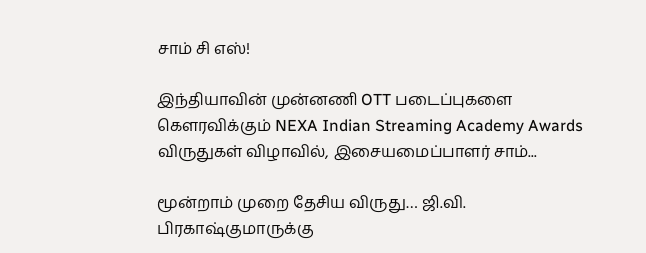சாம் சி எஸ்!

இந்தியாவின் முன்னணி OTT படைப்புகளை கௌரவிக்கும் NEXA Indian Streaming Academy Awards விருதுகள் விழாவில், இசையமைப்பாளர் சாம்...

மூன்றாம் முறை தேசிய விருது… ஜி.வி. பிரகாஷ்குமாருக்கு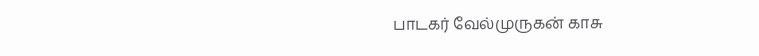பாடகர் வேல்முருகன் காசு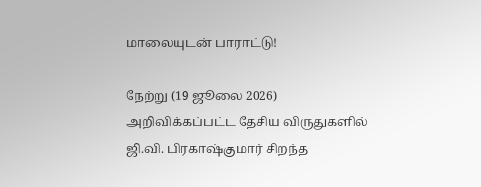மாலையுடன் பாராட்டு!

நேற்று (19 ஜூலை 2026) அறிவிக்கப்பட்ட தேசிய விருதுகளில்  ஜி.வி. பிரகாஷ்குமார் சிறந்த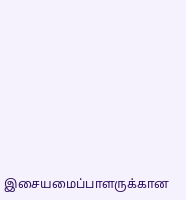இசையமைப்பாளருக்கான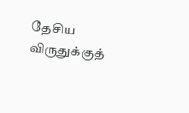தேசிய விருதுக்குத்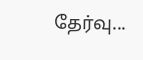தேர்வு...